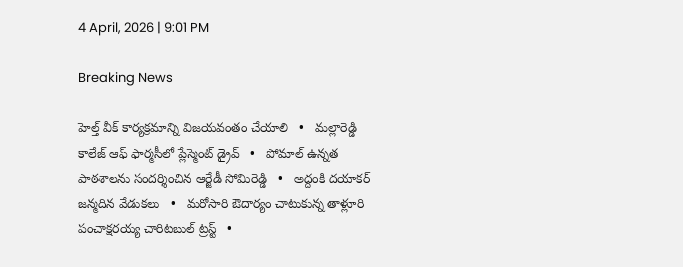4 April, 2026 | 9:01 PM

Breaking News

హెల్త్ వీక్ కార్యక్రమాన్ని విజయవంతం చేయాలి   •   మల్లారెడ్డి కాలేజ్ ఆఫ్ ఫార్మసీలో ప్లేస్మెంట్ డ్రైవ్   •   పోమాల్ ఉన్నత పాఠశాలను సందర్శించిన ఆర్జేడీ సోమిరెడ్డి   •   అద్దంకి దయాకర్ జన్మదిన వేడుకలు   •   మరోసారి ఔదార్యం చాటుకున్న తాళ్లూరి పంచాక్షరయ్య చారిటబుల్ ట్రస్ట్   •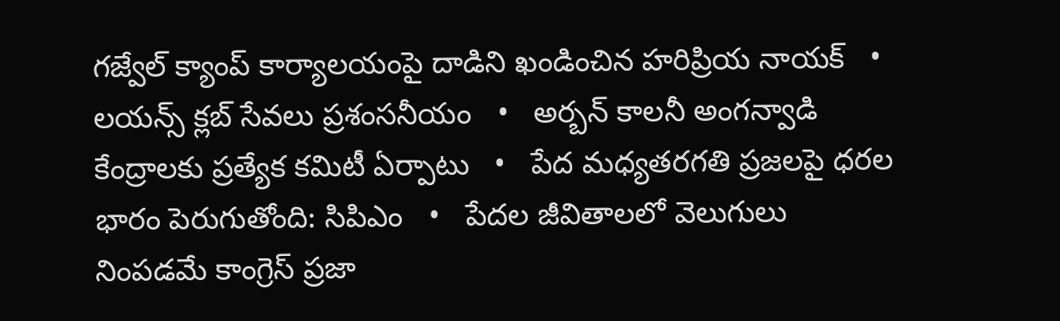గజ్వేల్ క్యాంప్ కార్యాలయంపై దాడిని ఖండించిన హరిప్రియ నాయక్   •   లయన్స్ క్లబ్ సేవలు ప్రశంసనీయం   •   అర్బన్ కాలనీ అంగన్వాడి కేంద్రాలకు ప్రత్యేక కమిటీ ఏర్పాటు   •   పేద మధ్యతరగతి ప్రజలపై ధరల భారం పెరుగుతోంది: సిపిఎం   •   పేదల జీవితాలలో వెలుగులు నింపడమే కాంగ్రెస్ ప్రజా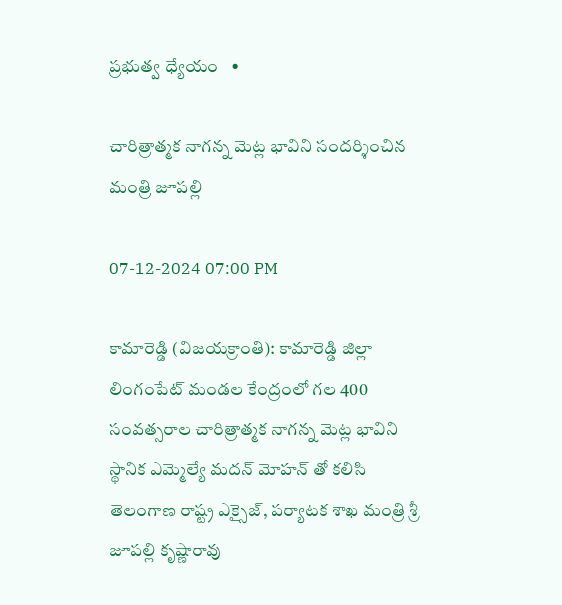ప్రభుత్వ ధ్యేయం   •

చారిత్రాత్మక నాగన్న మెట్ల భావిని సందర్శించిన మంత్రి జూపల్లి

07-12-2024 07:00 PM

కామారెడ్డి (విజయక్రాంతి): కామారెడ్డి జిల్లా లింగంపేట్ మండల కేంద్రంలో గల 400 సంవత్సరాల చారిత్రాత్మక నాగన్న మెట్ల భావిని స్థానిక ఎమ్మెల్యే మదన్ మోహన్ తో కలిసి తెలంగాణ రాష్ట్ర ఎక్సైజ్, పర్యాటక శాఖ మంత్రి శ్రీ జూపల్లి కృష్ణారావు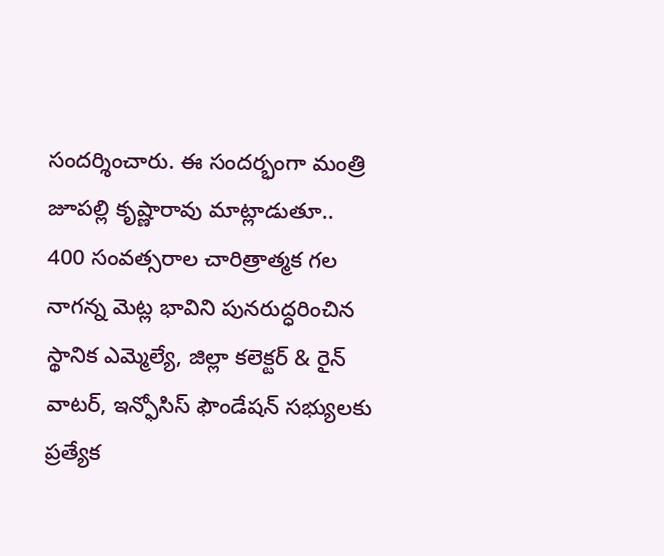సందర్శించారు. ఈ సందర్భంగా మంత్రి జూపల్లి కృష్ణారావు మాట్లాడుతూ.. 400 సంవత్సరాల చారిత్రాత్మక గల నాగన్న మెట్ల భావిని పునరుద్ధరించిన స్థానిక ఎమ్మెల్యే, జిల్లా కలెక్టర్ & రైన్ వాటర్, ఇన్ఫోసిస్ ఫౌండేషన్ సభ్యులకు ప్రత్యేక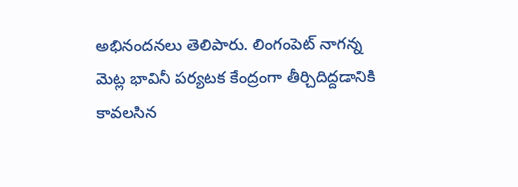అభినందనలు తెలిపారు. లింగంపెట్ నాగన్న మెట్ల భావినీ పర్యటక కేంద్రంగా తీర్చిదిద్దడానికి కావలసిన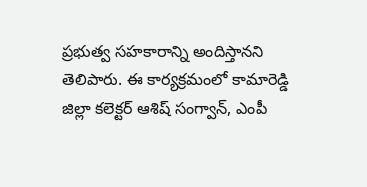ప్రభుత్వ సహకారాన్ని అందిస్తానని తెలిపారు. ఈ కార్యక్రమంలో కామారెడ్డి జిల్లా కలెక్టర్ ఆశిష్ సంగ్వాన్, ఎంపీ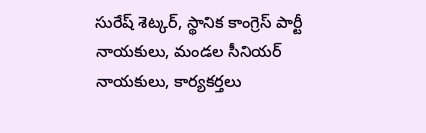సురేష్ శెట్కర్, స్థానిక కాంగ్రెస్ పార్టీ నాయకులు, మండల సీనియర్ నాయకులు, కార్యకర్తలు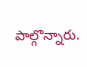పాల్గొన్నారు.